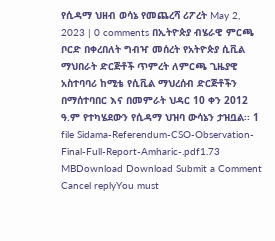የሲዳማ ህዘብ ወሳኔ የመጨረሻ ሪፖረት May 2, 2023 | 0 comments በኢትዮጵያ ብሄራዊ ምርጫ ቦርድ በቀረበለት ግብዣ መሰረት የአትዮጵያ ሲቪል ማህበራት ድርጅቶች ጥምረት ለምርጫ ጊዜያዊ አስተባባሪ ከሚቴ የሲቪል ማህረሰብ ድርጅቶችን በማሰተባበር እና በመምራት ህዳር 10 ቀን 2012 ዓ.ም የተካሄደውን የሲዳማ ህዝባ ውሳኔን ታዝቧል፡፡ 1 file Sidama-Referendum-CSO-Observation-Final-Full-Report-Amharic-.pdf1.73 MBDownload Download Submit a Comment Cancel replyYou must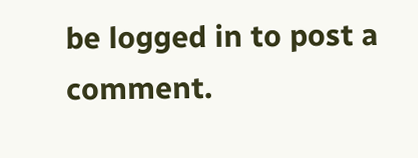be logged in to post a comment.